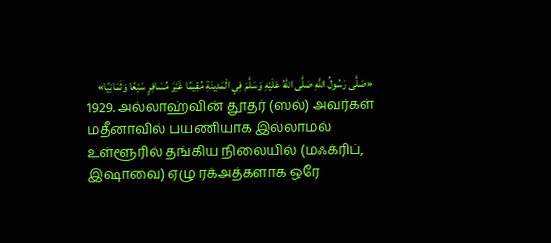«صَلَّى رَسُولُ اللَّهِ صَلَّى اللهُ عَلَيْهِ وَسَلَّمَ فِي الْمَدِينَةِ مُقِيمًا غَيْرَ مُسَافِرٍ سَبْعًا وَثَمَانِيًا»
1929. அல்லாஹ்வின் தூதர் (ஸல்) அவர்கள் மதீனாவில் பயணியாக இல்லாமல் உள்ளூரில் தங்கிய நிலையில் (மஃக்ரிப், இஷாவை) ஏழு ரக்அத்களாக ஒரே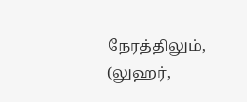நேரத்திலும், (லுஹர்,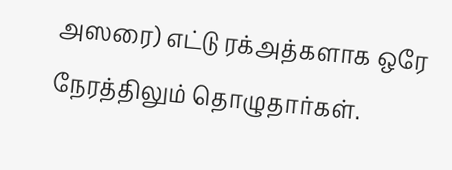அஸரை) எட்டு ரக்அத்களாக ஒரே நேரத்திலும் தொழுதார்கள்.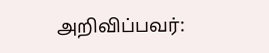அறிவிப்பவர்: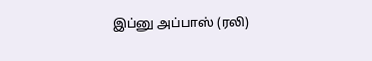இப்னு அப்பாஸ் (ரலி)